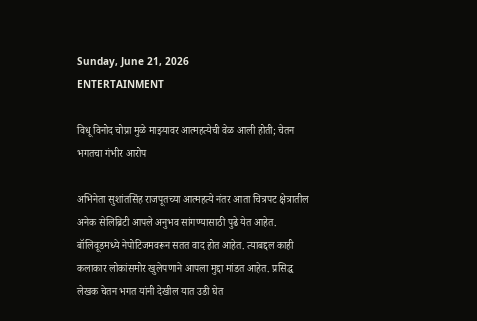Sunday, June 21, 2026
ENTERTAINMENT

विधू विनोद चोप्रा मुळे माझ्यावर आत्महत्येची वेळ आली होती; चेतन भगतचा गंभीर आरोप

अभिनेता सुशांतसिंह राजपूतच्या आत्महत्ये नंतर आता चित्रपट क्षेत्रातील अनेक सेलिब्रिटी आपले अनुभव सांगण्यासाठी पुढे येत आहेत. बॉलिवूडमध्ये नेपोटिजमवरून सतत वाद होत आहेत. त्याबद्दल काही कलाकार लोकांसमोर खुलेपणाने आपला मुद्दा मांडत आहेत. प्रसिद्ध लेखक चेतन भगत यांनी देखील यात उडी घेत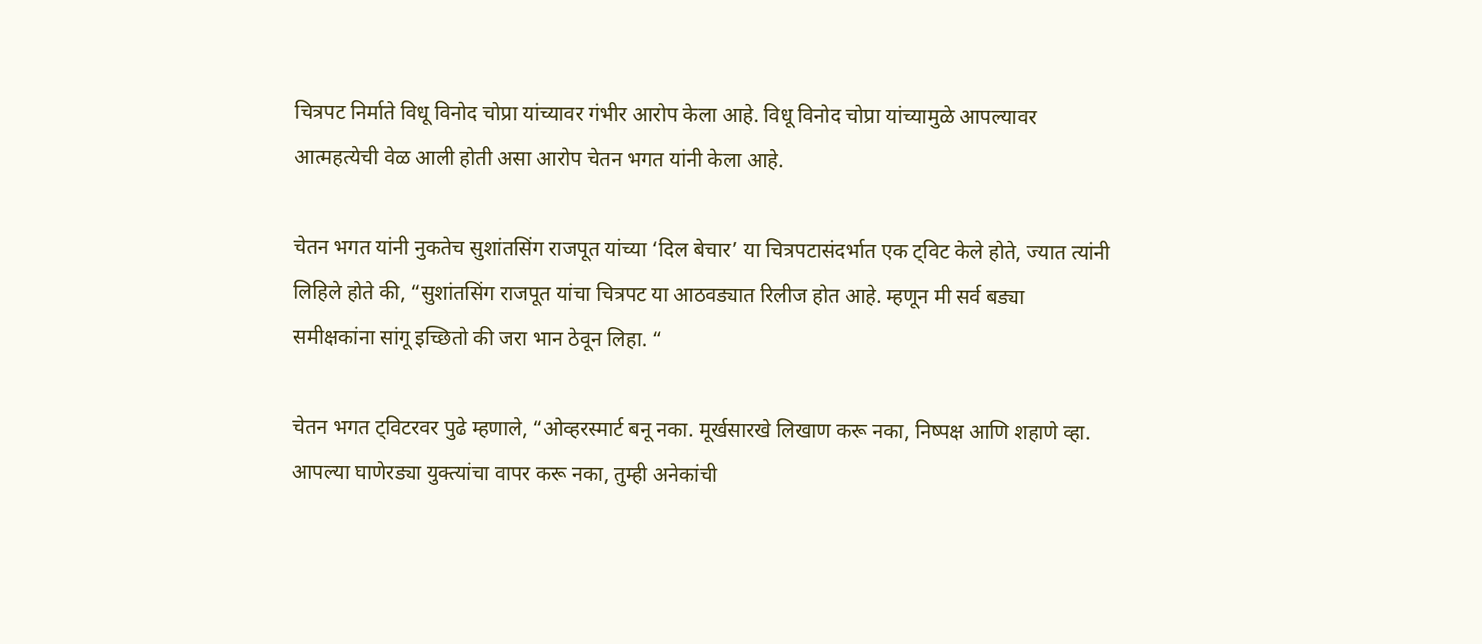चित्रपट निर्माते विधू विनोद चोप्रा यांच्यावर गंभीर आरोप केला आहे. विधू विनोद चोप्रा यांच्यामुळे आपल्यावर आत्महत्येची वेळ आली होती असा आरोप चेतन भगत यांनी केला आहे.

चेतन भगत यांनी नुकतेच सुशांतसिंग राजपूत यांच्या ‘दिल बेचार’ या चित्रपटासंदर्भात एक ट्विट केले होते, ज्यात त्यांनी लिहिले होते की, “सुशांतसिंग राजपूत यांचा चित्रपट या आठवड्यात रिलीज होत आहे. म्हणून मी सर्व बड्या समीक्षकांना सांगू इच्छितो की जरा भान ठेवून लिहा. “

चेतन भगत ट्विटरवर पुढे म्हणाले, “ओव्हरस्मार्ट बनू नका. मूर्खसारखे लिखाण करू नका, निष्पक्ष आणि शहाणे व्हा. आपल्या घाणेरड्या युक्त्यांचा वापर करू नका, तुम्ही अनेकांची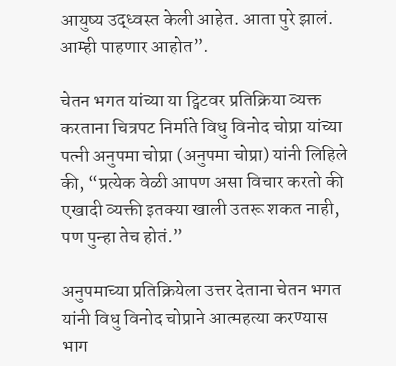आयुष्य उद्ध्वस्त केली आहेत. आता पुरे झालं. आम्ही पाहणार आहोत”.

चेतन भगत यांच्या या ट्विटवर प्रतिक्रिया व्यक्त करताना चित्रपट निर्माते विधु विनोद चोप्रा यांच्या पत्नी अनुपमा चोप्रा (अनुपमा चोप्रा) यांनी लिहिले की, “प्रत्येक वेळी आपण असा विचार करतो की एखादी व्यक्ती इतक्या खाली उतरू शकत नाही, पण पुन्हा तेच होतं.”

अनुपमाच्या प्रतिक्रियेला उत्तर देताना चेतन भगत यांनी विधु विनोद चोप्राने आत्महत्या करण्यास भाग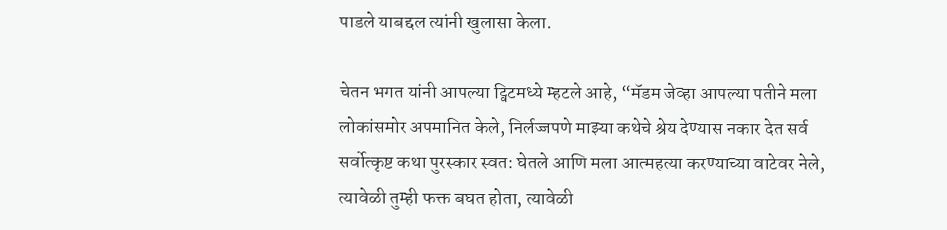पाडले याबद्दल त्यांनी खुलासा केला.

चेतन भगत यांनी आपल्या ट्विटमध्ये म्हटले आहे, “मॅडम जेव्हा आपल्या पतीने मला लोकांसमोर अपमानित केले, निर्लज्जपणे माझ्या कथेचे श्रेय देण्यास नकार देत सर्व सर्वोत्कृष्ट कथा पुरस्कार स्वत: घेतले आणि मला आत्महत्या करण्याच्या वाटेवर नेले, त्यावेळी तुम्ही फक्त बघत होता, त्यावेळी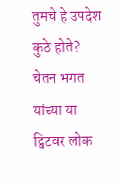तुमचे हे उपदेश कुठे होते? चेतन भगत यांच्या या ट्विटवर लोक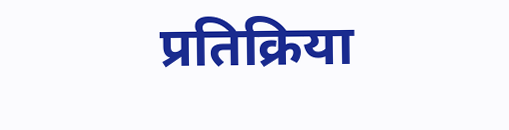प्रतिक्रिया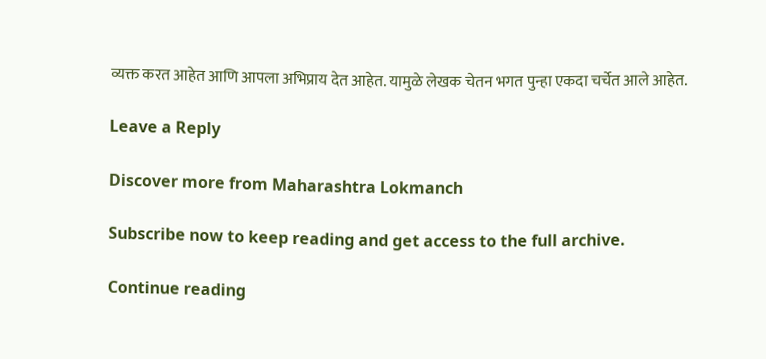व्यक्त करत आहेत आणि आपला अभिप्राय देत आहेत. यामुळे लेखक चेतन भगत पुन्हा एकदा चर्चेत आले आहेत.

Leave a Reply

Discover more from Maharashtra Lokmanch

Subscribe now to keep reading and get access to the full archive.

Continue reading